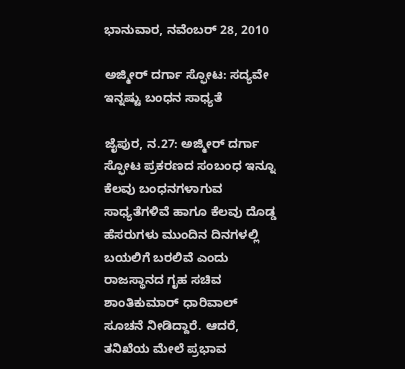ಭಾನುವಾರ, ನವೆಂಬರ್ 28, 2010

ಅಜ್ಮೀರ್ ದರ್ಗಾ ಸ್ಫೋಟ: ಸದ್ಯವೇ ಇನ್ನಷ್ಟು ಬಂಧನ ಸಾಧ್ಯತೆ

ಜೈಪುರ, ನ.27: ಅಜ್ಮೀರ್ ದರ್ಗಾ ಸ್ಫೋಟ ಪ್ರಕರಣದ ಸಂಬಂಧ ಇನ್ನೂ ಕೆಲವು ಬಂಧನಗಳಾಗುವ ಸಾಧ್ಯತೆಗಳಿವೆ ಹಾಗೂ ಕೆಲವು ದೊಡ್ಡ ಹೆಸರುಗಳು ಮುಂದಿನ ದಿನಗಳಲ್ಲಿ ಬಯಲಿಗೆ ಬರಲಿವೆ ಎಂದು ರಾಜಸ್ಥಾನದ ಗೃಹ ಸಚಿವ ಶಾಂತಿಕುಮಾರ್ ಧಾರಿವಾಲ್ ಸೂಚನೆ ನೀಡಿದ್ದಾರೆ. ಆದರೆ, ತನಿಖೆಯ ಮೇಲೆ ಪ್ರಭಾವ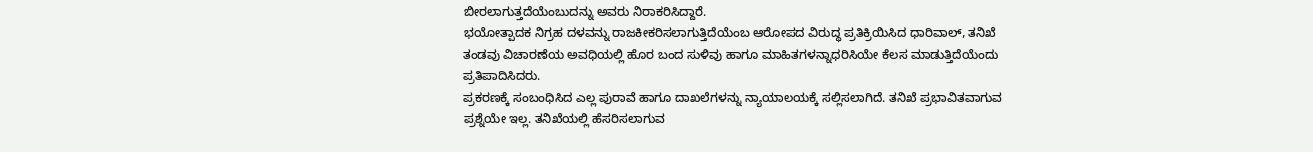ಬೀರಲಾಗುತ್ತದೆಯೆಂಬುದನ್ನು ಅವರು ನಿರಾಕರಿಸಿದ್ದಾರೆ.
ಭಯೋತ್ಪಾದಕ ನಿಗ್ರಹ ದಳವನ್ನು ರಾಜಕೀಕರಿಸಲಾಗುತ್ತಿದೆಯೆಂಬ ಆರೋಪದ ವಿರುದ್ಧ ಪ್ರತಿಕ್ರಿಯಿಸಿದ ಧಾರಿವಾಲ್, ತನಿಖೆ ತಂಡವು ವಿಚಾರಣೆಯ ಅವಧಿಯಲ್ಲಿ ಹೊರ ಬಂದ ಸುಳಿವು ಹಾಗೂ ಮಾಹಿತಗಳನ್ನಾಧರಿಸಿಯೇ ಕೆಲಸ ಮಾಡುತ್ತಿದೆಯೆಂದು ಪ್ರತಿಪಾದಿಸಿದರು.
ಪ್ರಕರಣಕ್ಕೆ ಸಂಬಂಧಿಸಿದ ಎಲ್ಲ ಪುರಾವೆ ಹಾಗೂ ದಾಖಲೆಗಳನ್ನು ನ್ಯಾಯಾಲಯಕ್ಕೆ ಸಲ್ಲಿಸಲಾಗಿದೆ. ತನಿಖೆ ಪ್ರಭಾವಿತವಾಗುವ ಪ್ರಶ್ನೆಯೇ ಇಲ್ಲ. ತನಿಖೆಯಲ್ಲಿ ಹೆಸರಿಸಲಾಗುವ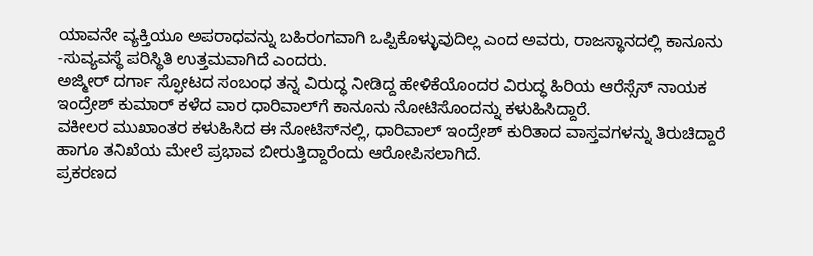ಯಾವನೇ ವ್ಯಕ್ತಿಯೂ ಅಪರಾಧವನ್ನು ಬಹಿರಂಗವಾಗಿ ಒಪ್ಪಿಕೊಳ್ಳುವುದಿಲ್ಲ ಎಂದ ಅವರು, ರಾಜಸ್ಥಾನದಲ್ಲಿ ಕಾನೂನು -ಸುವ್ಯವಸ್ಥೆ ಪರಿಸ್ಥಿತಿ ಉತ್ತಮವಾಗಿದೆ ಎಂದರು.
ಅಜ್ಮೀರ್ ದರ್ಗಾ ಸ್ಫೋಟದ ಸಂಬಂಧ ತನ್ನ ವಿರುದ್ಧ ನೀಡಿದ್ದ ಹೇಳಿಕೆಯೊಂದರ ವಿರುದ್ಧ ಹಿರಿಯ ಆರೆಸ್ಸೆಸ್ ನಾಯಕ ಇಂದ್ರೇಶ್ ಕುಮಾರ್ ಕಳೆದ ವಾರ ಧಾರಿವಾಲ್‌ಗೆ ಕಾನೂನು ನೋಟಿಸೊಂದನ್ನು ಕಳುಹಿಸಿದ್ದಾರೆ.
ವಕೀಲರ ಮುಖಾಂತರ ಕಳುಹಿಸಿದ ಈ ನೋಟಿಸ್‌ನಲ್ಲಿ, ಧಾರಿವಾಲ್ ಇಂದ್ರೇಶ್ ಕುರಿತಾದ ವಾಸ್ತವಗಳನ್ನು ತಿರುಚಿದ್ದಾರೆ ಹಾಗೂ ತನಿಖೆಯ ಮೇಲೆ ಪ್ರಭಾವ ಬೀರುತ್ತಿದ್ದಾರೆಂದು ಆರೋಪಿಸಲಾಗಿದೆ.
ಪ್ರಕರಣದ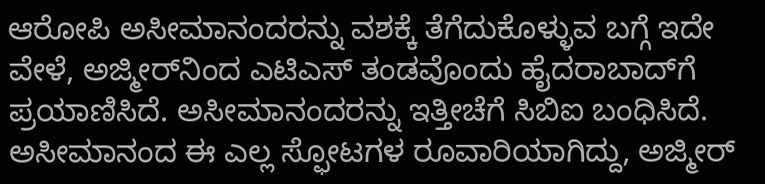ಆರೋಪಿ ಅಸೀಮಾನಂದರನ್ನು ವಶಕ್ಕೆ ತೆಗೆದುಕೊಳ್ಳುವ ಬಗ್ಗೆ ಇದೇ ವೇಳೆ, ಅಜ್ಮೀರ್‌ನಿಂದ ಎಟಿಎಸ್ ತಂಡವೊಂದು ಹೈದರಾಬಾದ್‌ಗೆ ಪ್ರಯಾಣಿಸಿದೆ. ಅಸೀಮಾನಂದರನ್ನು ಇತ್ತೀಚೆಗೆ ಸಿಬಿಐ ಬಂಧಿಸಿದೆ. ಅಸೀಮಾನಂದ ಈ ಎಲ್ಲ ಸ್ಫೋಟಗಳ ರೂವಾರಿಯಾಗಿದ್ದು, ಅಜ್ಮೀರ್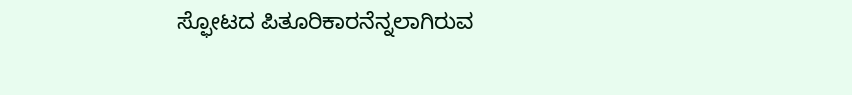ಸ್ಫೋಟದ ಪಿತೂರಿಕಾರನೆನ್ನಲಾಗಿರುವ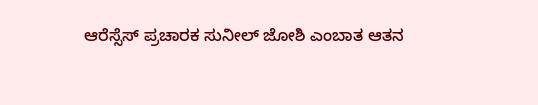ಆರೆಸ್ಸೆಸ್ ಪ್ರಚಾರಕ ಸುನೀಲ್ ಜೋಶಿ ಎಂಬಾತ ಆತನ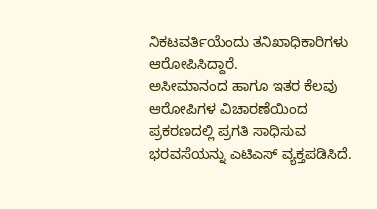ನಿಕಟವರ್ತಿಯೆಂದು ತನಿಖಾಧಿಕಾರಿಗಳು ಆರೋಪಿಸಿದ್ದಾರೆ.
ಅಸೀಮಾನಂದ ಹಾಗೂ ಇತರ ಕೆಲವು ಆರೋಪಿಗಳ ವಿಚಾರಣೆಯಿಂದ ಪ್ರಕರಣದಲ್ಲಿ ಪ್ರಗತಿ ಸಾಧಿಸುವ ಭರವಸೆಯನ್ನು ಎಟಿಎಸ್ ವ್ಯಕ್ತಪಡಿಸಿದೆ.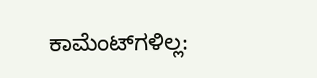ಕಾಮೆಂಟ್‌ಗಳಿಲ್ಲ: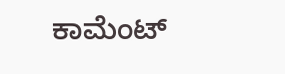ಕಾಮೆಂಟ್‌‌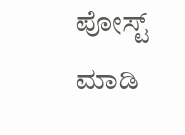ಪೋಸ್ಟ್‌ ಮಾಡಿ